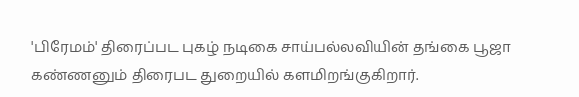'பிரேமம்' திரைப்பட புகழ் நடிகை சாய்பல்லவியின் தங்கை பூஜா கண்ணனும் திரைபட துறையில் களமிறங்குகிறார்.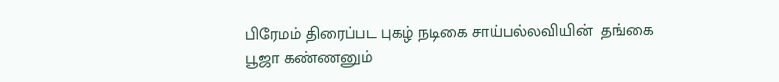பிரேமம் திரைப்பட புகழ் நடிகை சாய்பல்லவியின்  தங்கை பூஜா கண்ணனும்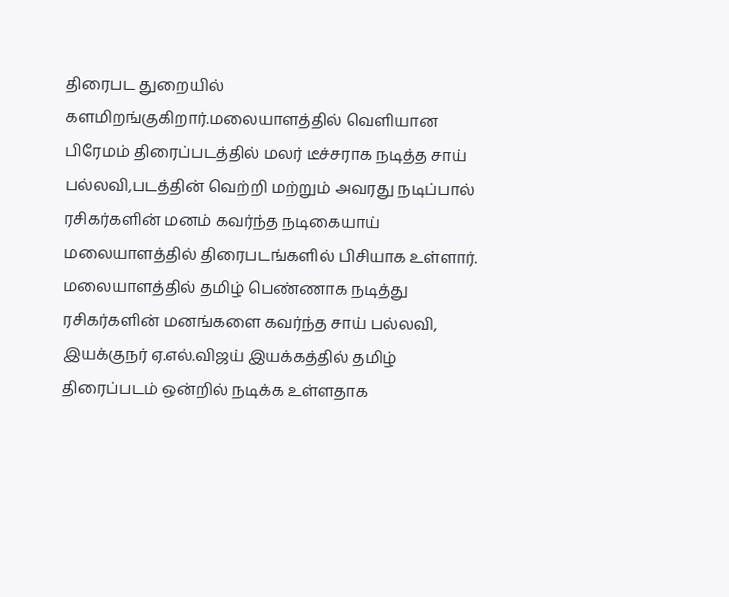திரைபட துறையில் களமிறங்குகிறார்.மலையாளத்தில் வெளியான பிரேமம் திரைப்படத்தில் மலர் டீச்சராக நடித்த சாய் பல்லவி,படத்தின் வெற்றி மற்றும் அவரது நடிப்பால் ரசிகர்களின் மனம் கவர்ந்த நடிகையாய் மலையாளத்தில் திரைபடங்களில் பிசியாக உள்ளார். மலையாளத்தில் தமிழ் பெண்ணாக நடித்து ரசிகர்களின் மனங்களை கவர்ந்த சாய் பல்லவி, இயக்குநர் ஏ.எல்.விஜய் இயக்கத்தில் தமிழ் திரைப்படம் ஒன்றில் நடிக்க உள்ளதாக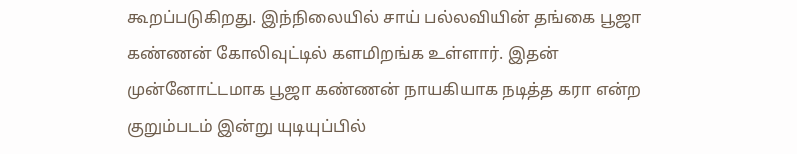கூறப்படுகிறது. இந்நிலையில் சாய் பல்லவியின் தங்கை பூஜா கண்ணன் கோலிவுட்டில் களமிறங்க உள்ளார். இதன் முன்னோட்டமாக பூஜா கண்ணன் நாயகியாக நடித்த கரா என்ற குறும்படம் இன்று யுடியுப்பில்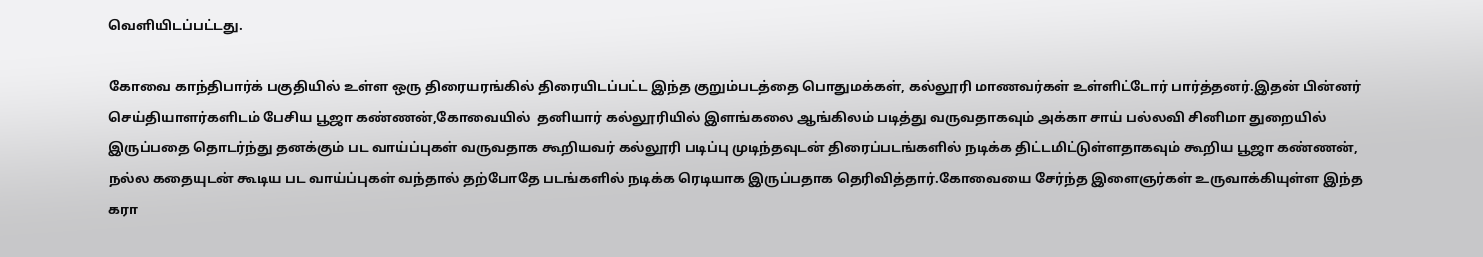வெளியிடப்பட்டது.

கோவை காந்திபார்க் பகுதியில் உள்ள ஒரு திரையரங்கில் திரையிடப்பட்ட இந்த குறும்படத்தை பொதுமக்கள், கல்லூரி மாணவர்கள் உள்ளிட்டோர் பார்த்தனர்.இதன் பின்னர் செய்தியாளர்களிடம் பேசிய பூஜா கண்ணன்,கோவையில்  தனியார் கல்லூரியில் இளங்கலை ஆங்கிலம் படித்து வருவதாகவும் அக்கா சாய் பல்லவி சினிமா துறையில் இருப்பதை தொடர்ந்து தனக்கும் பட வாய்ப்புகள் வருவதாக கூறியவர் கல்லூரி படிப்பு முடிந்தவுடன் திரைப்படங்களில் நடிக்க திட்டமிட்டுள்ளதாகவும் கூறிய பூஜா கண்ணன், நல்ல கதையுடன் கூடிய பட வாய்ப்புகள் வந்தால் தற்போதே படங்களில் நடிக்க ரெடியாக இருப்பதாக தெரிவித்தார்.கோவையை சேர்ந்த இளைஞர்கள் உருவாக்கியுள்ள இந்த கரா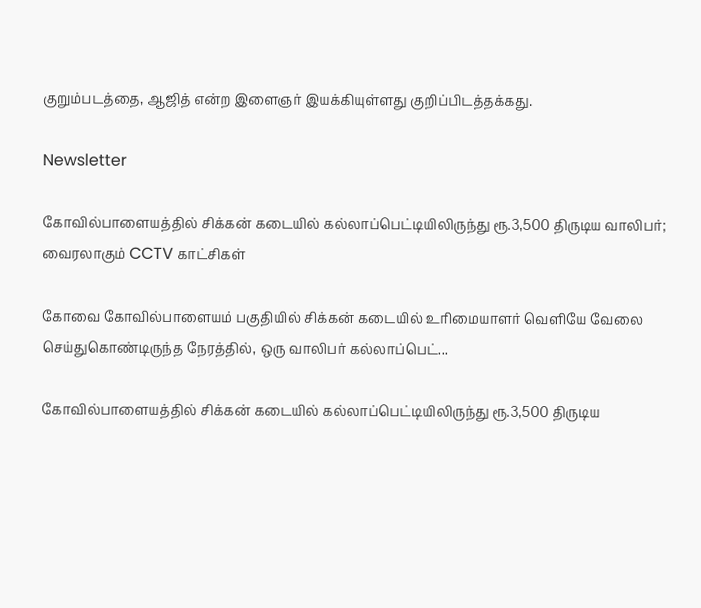குறும்படத்தை, ஆஜித் என்ற இளைஞர் இயக்கியுள்ளது குறிப்பிடத்தக்கது.

Newsletter

கோவில்பாளையத்தில் சிக்கன் கடையில் கல்லாப்பெட்டியிலிருந்து ரூ.3,500 திருடிய வாலிபர்; வைரலாகும் CCTV காட்சிகள்

கோவை கோவில்பாளையம் பகுதியில் சிக்கன் கடையில் உரிமையாளர் வெளியே வேலை செய்துகொண்டிருந்த நேரத்தில், ஒரு வாலிபர் கல்லாப்பெட்...

கோவில்பாளையத்தில் சிக்கன் கடையில் கல்லாப்பெட்டியிலிருந்து ரூ.3,500 திருடிய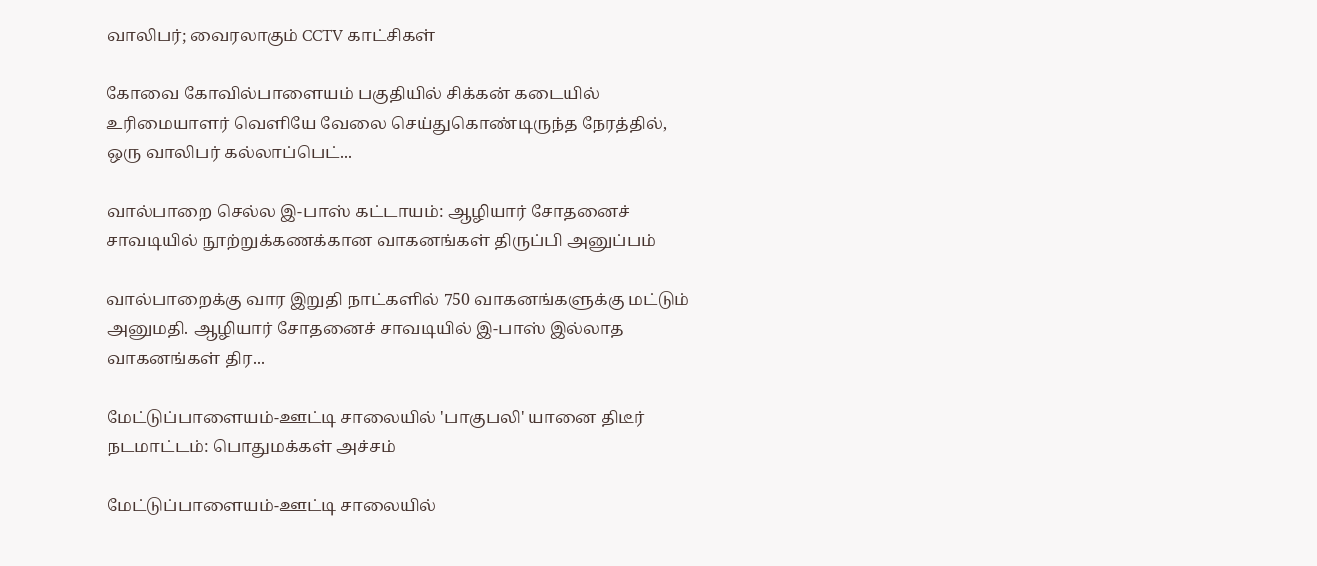வாலிபர்; வைரலாகும் CCTV காட்சிகள்

கோவை கோவில்பாளையம் பகுதியில் சிக்கன் கடையில் உரிமையாளர் வெளியே வேலை செய்துகொண்டிருந்த நேரத்தில், ஒரு வாலிபர் கல்லாப்பெட்...

வால்பாறை செல்ல இ-பாஸ் கட்டாயம்: ஆழியார் சோதனைச் சாவடியில் நூற்றுக்கணக்கான வாகனங்கள் திருப்பி அனுப்பம்

வால்பாறைக்கு வார இறுதி நாட்களில் 750 வாகனங்களுக்கு மட்டும் அனுமதி. ஆழியார் சோதனைச் சாவடியில் இ-பாஸ் இல்லாத வாகனங்கள் திர...

மேட்டுப்பாளையம்-ஊட்டி சாலையில் 'பாகுபலி' யானை திடீர் நடமாட்டம்: பொதுமக்கள் அச்சம்

மேட்டுப்பாளையம்-ஊட்டி சாலையில்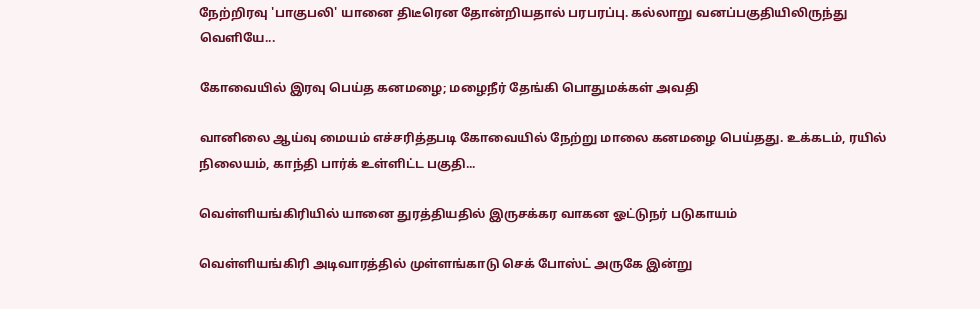நேற்றிரவு 'பாகுபலி' யானை திடீரென தோன்றியதால் பரபரப்பு. கல்லாறு வனப்பகுதியிலிருந்து வெளியே...

கோவையில் இரவு பெய்த கனமழை; மழைநீர் தேங்கி பொதுமக்கள் அவதி

வானிலை ஆய்வு மையம் எச்சரித்தபடி கோவையில் நேற்று மாலை கனமழை பெய்தது. உக்கடம், ரயில் நிலையம், காந்தி பார்க் உள்ளிட்ட பகுதி...

வெள்ளியங்கிரியில் யானை துரத்தியதில் இருசக்கர வாகன ஓட்டுநர் படுகாயம்

வெள்ளியங்கிரி அடிவாரத்தில் முள்ளங்காடு செக் போஸ்ட் அருகே இன்று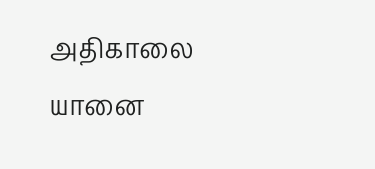அதிகாலை யானை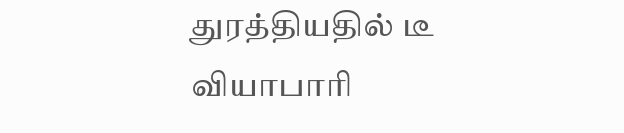துரத்தியதில் டீ வியாபாரி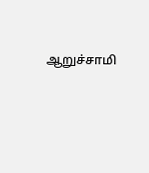ஆறுச்சாமி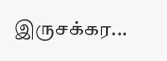இருசக்கர...